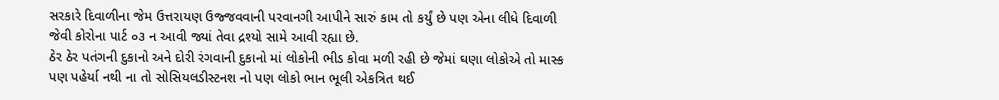સરકારે દિવાળીના જેમ ઉત્તરાયણ ઉજ્જવવાની પરવાનગી આપીને સારું કામ તો કર્યું છે પણ એના લીધે દિવાળી જેવી કોરોના પાર્ટ ૦૩ ન આવી જ્યાં તેવા દ્રશ્યો સામે આવી રહ્યા છે.
ઠેર ઠેર પતંગની દુકાનો અને દોરી રંગવાની દુકાનો માં લોકોની ભીડ કોવા મળી રહી છે જેમાં ઘણા લોકોએ તો માસ્ક પણ પહેર્યા નથી ના તો સોસિયલડીસ્ટનશ નો પણ લોકો ભાન ભૂલી એકત્રિત થઈ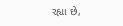રહ્યા છે,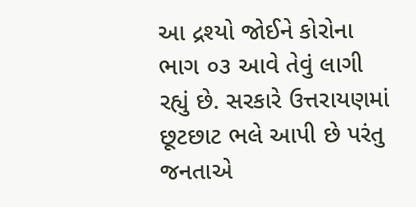આ દ્રશ્યો જોઈને કોરોના ભાગ ૦૩ આવે તેવું લાગી રહ્યું છે. સરકારે ઉત્તરાયણમાં છૂટછાટ ભલે આપી છે પરંતુ જનતાએ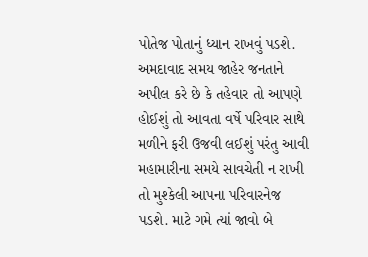પોતેજ પોતાનું ધ્યાન રાખવું પડશે.
અમદાવાદ સમય જાહેર જનતાને અપીલ કરે છે કે તહેવાર તો આપણે હોઈશું તો આવતા વર્ષે પરિવાર સાથે મળીને ફરી ઉજવી લઈશું પરંતુ આવી મહામારીના સમયે સાવચેતી ન રાખી તો મુશ્કેલી આપના પરિવારનેજ પડશે. માટે ગમે ત્યાં જાવો બે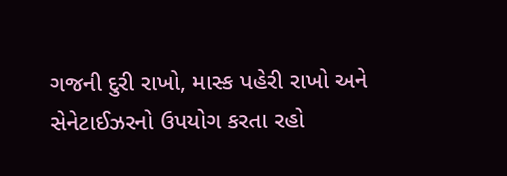ગજની દુરી રાખો, માસ્ક પહેરી રાખો અને સેનેટાઈઝરનો ઉપયોગ કરતા રહો